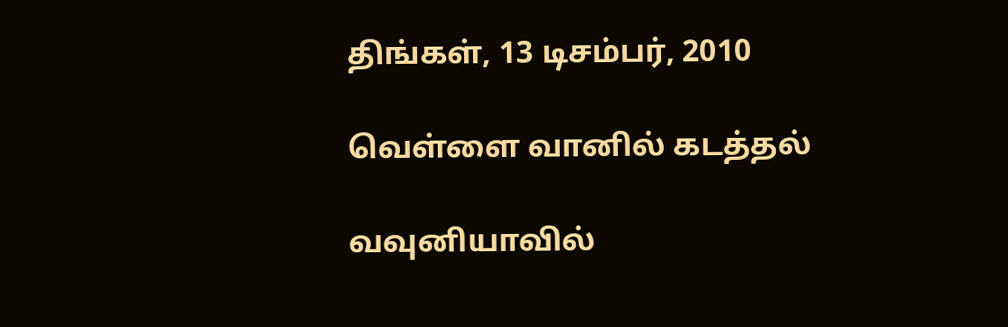திங்கள், 13 டிசம்பர், 2010

வெள்ளை வானில் கடத்தல்

வவுனியாவில்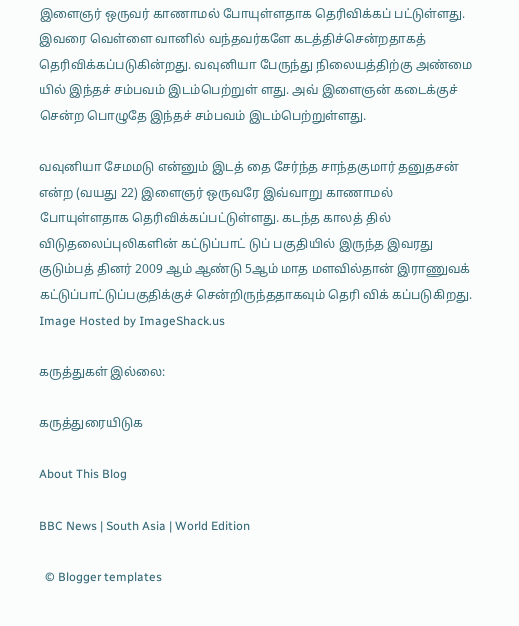இளைஞர் ஒருவர் காணாமல் போயுள்ளதாக தெரிவிக்கப் பட்டுள்ளது. இவரை வெள்ளை வானில் வந்தவர்களே கடத்திச்சென்றதாகத் தெரிவிக்கப்படுகின்றது. வவுனியா பேருந்து நிலையத்திற்கு அண்மை யில் இந்தச் சம்பவம் இடம்பெற்றுள் ளது. அவ் இளைஞன் கடைக்குச் சென்ற பொழுதே இந்தச் சம்பவம் இடம்பெற்றுள்ளது.

வவுனியா சேமமடு என்னும் இடத் தை சேர்ந்த சாந்தகுமார் தனுதசன் என்ற (வயது 22) இளைஞர் ஒருவரே இவ்வாறு காணாமல் போயுள்ளதாக தெரிவிக்கப்பட்டுள்ளது. கடந்த காலத் தில் விடுதலைப்புலிகளின் கட்டுப்பாட் டுப் பகுதியில் இருந்த இவரது குடும்பத் தினர் 2009 ஆம் ஆண்டு 5ஆம் மாத மளவில்தான் இராணுவக் கட்டுப்பாட்டுப்பகுதிக்குச் சென்றிருந்ததாகவும் தெரி விக் கப்படுகிறது.
Image Hosted by ImageShack.us

கருத்துகள் இல்லை:

கருத்துரையிடுக

About This Blog

BBC News | South Asia | World Edition

  © Blogger templates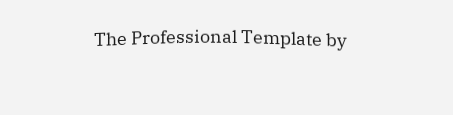The Professional Template by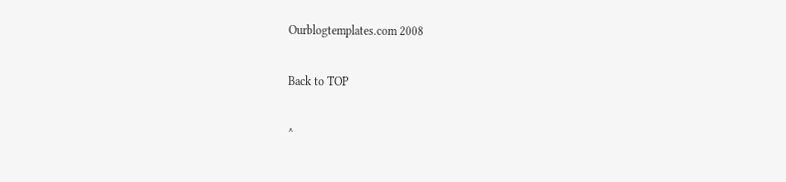Ourblogtemplates.com 2008

Back to TOP

^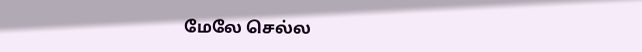மேலே செல்ல